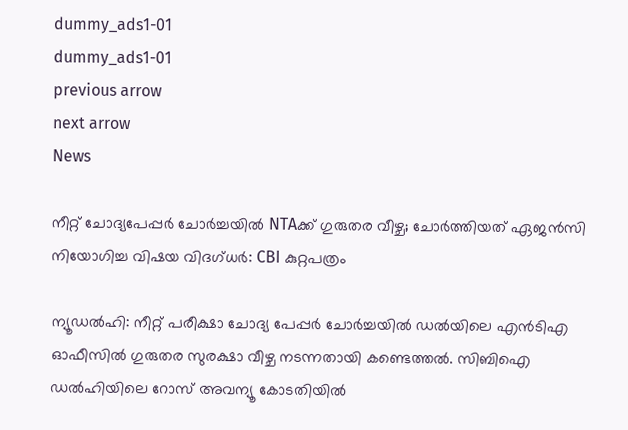dummy_ads1-01
dummy_ads1-01
previous arrow
next arrow
News

നീറ്റ് ചോദ്യപേപ്പർ ചോർച്ചയിൽ NTAക്ക് ഗുരുതര വീഴ്ച; ചോർത്തിയത് ഏജൻസി നിയോഗിച്ച വിഷയ വിദഗ്ധർ: CBI കുറ്റപത്രം

ന്യൂഡൽഹി: നീറ്റ് പരീക്ഷാ ചോദ്യ പേപ്പര്‍ ചോര്‍ച്ചയില്‍ ഡൽയിലെ എന്‍ടിഎ ഓഫീസില്‍ ഗുരുതര സുരക്ഷാ വീഴ്ച നടന്നതായി കണ്ടെത്തല്‍. സിബിഐ ഡല്‍ഹിയിലെ റോസ് അവന്യൂ കോടതിയില്‍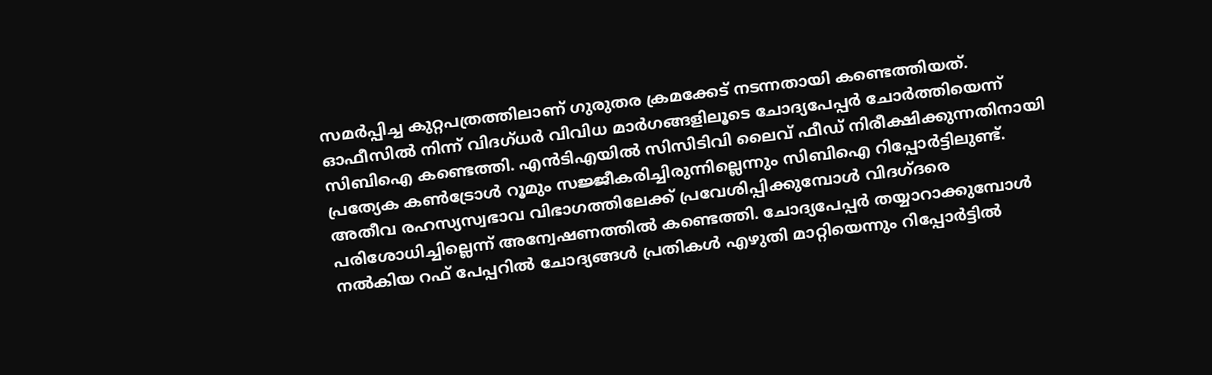സമര്‍പ്പിച്ച കുറ്റപത്രത്തിലാണ് ഗുരുതര ക്രമക്കേട് നടന്നതായി കണ്ടെത്തിയത്. ഓഫീസില്‍ നിന്ന് വിദഗ്ധര്‍ വിവിധ മാര്‍ഗങ്ങളിലൂടെ ചോദ്യപേപ്പര്‍ ചോര്‍ത്തിയെന്ന് സിബിഐ കണ്ടെത്തി. എന്‍ടിഎയില്‍ സിസിടിവി ലൈവ് ഫീഡ് നിരീക്ഷിക്കുന്നതിനായി പ്രത്യേക കണ്‍ട്രോള്‍ റൂമും സജ്ജീകരിച്ചിരുന്നില്ലെന്നും സിബിഐ റിപ്പോര്‍ട്ടിലുണ്ട്. അതീവ രഹസ്യസ്വഭാവ വിഭാഗത്തിലേക്ക് പ്രവേശിപ്പിക്കുമ്പോള്‍ വിദഗ്ദരെ പരിശോധിച്ചില്ലെന്ന് അന്വേഷണത്തില്‍ കണ്ടെത്തി. ചോദ്യപേപ്പര്‍ തയ്യാറാക്കുമ്പോള്‍ നല്‍കിയ റഫ് പേപ്പറില്‍ ചോദ്യങ്ങള്‍ പ്രതികള്‍ എഴുതി മാറ്റിയെന്നും റിപ്പോര്‍ട്ടില്‍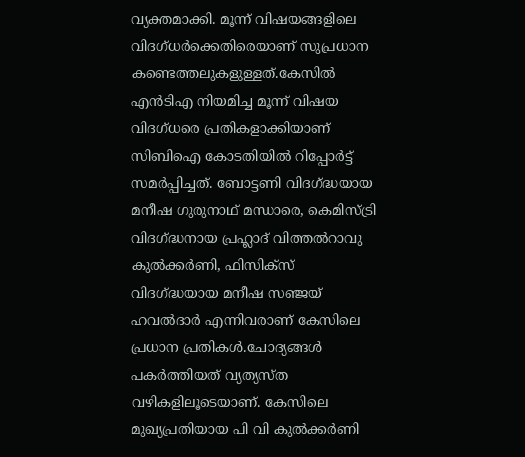വ്യക്തമാക്കി. മൂന്ന് വിഷയങ്ങളിലെ വിദഗ്ധര്‍ക്കെതിരെയാണ് സുപ്രധാന കണ്ടെത്തലുകളുള്ളത്.കേസില്‍ എന്‍ടിഎ നിയമിച്ച മൂന്ന് വിഷയ വിദഗ്ധരെ പ്രതികളാക്കിയാണ് സിബിഐ കോടതിയില്‍ റിപ്പോര്‍ട്ട് സമര്‍പ്പിച്ചത്. ബോട്ടണി വിദഗ്ദ്ധയായ മനീഷ ഗുരുനാഥ് മന്ധാരെ, കെമിസ്ട്രി വിദഗ്ദ്ധനായ പ്രഹ്ലാദ് വിത്തല്‍റാവു കുല്‍ക്കര്‍ണി, ഫിസിക്‌സ് വിദഗ്ദ്ധയായ മനീഷ സഞ്ജയ് ഹവല്‍ദാര്‍ എന്നിവരാണ് കേസിലെ പ്രധാന പ്രതികള്‍.ചോദ്യങ്ങള്‍ പകര്‍ത്തിയത് വ്യത്യസ്ത വഴികളിലൂടെയാണ്. കേസിലെ മുഖ്യപ്രതിയായ പി വി കുല്‍ക്കര്‍ണി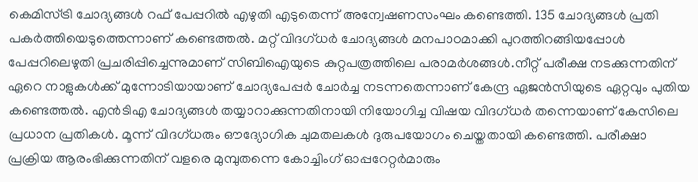കെമിസ്ട്രി ചോദ്യങ്ങള്‍ റഫ് പേപ്പറില്‍ എഴുതി എടുതെന്ന് അന്വേഷണസംഘം കണ്ടെത്തി. 135 ചോദ്യങ്ങള്‍ പ്രതി പകര്‍ത്തിയെടുത്തെന്നാണ് കണ്ടെത്തല്‍. മറ്റ് വിദഗ്ധര്‍ ചോദ്യങ്ങള്‍ മനപാഠമാക്കി പുറത്തിറങ്ങിയപ്പോള്‍ പേപ്പറിലെഴുതി പ്രചരിപ്പിച്ചെന്നുമാണ് സിബിഐയുടെ കുറ്റപത്രത്തിലെ പരാമര്‍ശങ്ങള്‍.നീറ്റ് പരീക്ഷ നടക്കുന്നതിന് ഏറെ നാളുകള്‍ക്ക് മുന്നോടിയായാണ് ചോദ്യപേപ്പര്‍ ചോര്‍ച്ച നടന്നതെന്നാണ് കേന്ദ്ര ഏജന്‍സിയുടെ ഏറ്റവും പുതിയ കണ്ടെത്തല്‍. എന്‍ടിഎ ചോദ്യങ്ങള്‍ തയ്യാറാക്കുന്നതിനായി നിയോഗിച്ച വിഷയ വിദഗ്ധര്‍ തന്നെയാണ് കേസിലെ പ്രധാന പ്രതികള്‍. മൂന്ന് വിദഗ്ധരും ഔദ്യോഗിക ചുമതലകള്‍ ദുരുപയോഗം ചെയ്തതായി കണ്ടെത്തി. പരീക്ഷാ പ്രക്രിയ ആരംഭിക്കുന്നതിന് വളരെ മുമ്പുതന്നെ കോച്ചിംഗ് ഓപ്പറേറ്റര്‍മാരും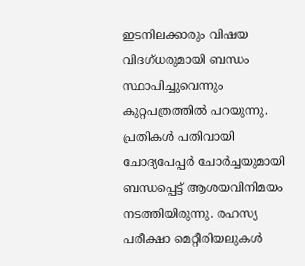ഇടനിലക്കാരും വിഷയ വിദഗ്ധരുമായി ബന്ധം സ്ഥാപിച്ചുവെന്നും കുറ്റപത്രത്തില്‍ പറയുന്നു. പ്രതികള്‍ പതിവായി ചോദ്യപേപ്പര്‍ ചോര്‍ച്ചയുമായി ബന്ധപ്പെട്ട് ആശയവിനിമയം നടത്തിയിരുന്നു. രഹസ്യ പരീക്ഷാ മെറ്റീരിയലുകള്‍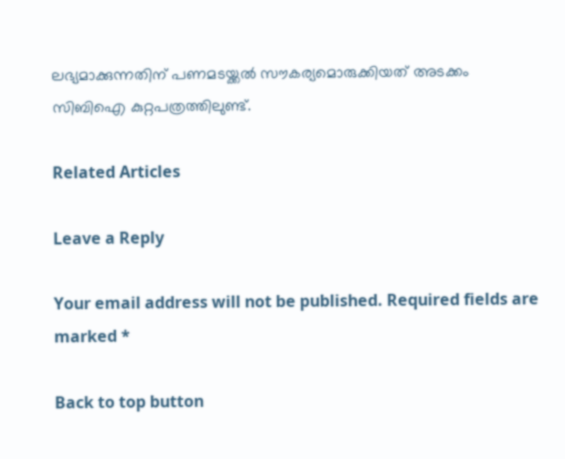ലഭ്യമാക്കുന്നതിന് പണമടയ്ക്കല്‍ സൗകര്യമൊരുക്കിയത് അടക്കം സിബിഐ കുറ്റപത്രത്തിലുണ്ട്.

Related Articles

Leave a Reply

Your email address will not be published. Required fields are marked *

Back to top button